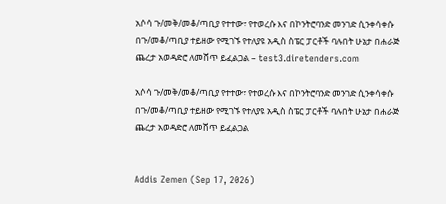አሶሳ ጉ/መቅ/መቆ/ጣቢያ የተተው፣ የተወረሱ እና በኮንትሮባንድ መንገድ ሲንቀሳቀሱ በጉ/መቆ/ጣቢያ ተይዘው የሚገኙ የተለያዩ አዲስ ስፔር ፓርቶች ባሉበት ሁኔታ በሐራጅ ጨረታ አወዳድሮ ለመሸጥ ይፈልጋል – test3.diretenders.com

አሶሳ ጉ/መቅ/መቆ/ጣቢያ የተተው፣ የተወረሱ እና በኮንትሮባንድ መንገድ ሲንቀሳቀሱ በጉ/መቆ/ጣቢያ ተይዘው የሚገኙ የተለያዩ አዲስ ስፔር ፓርቶች ባሉበት ሁኔታ በሐራጅ ጨረታ አወዳድሮ ለመሸጥ ይፈልጋል


Addis Zemen (Sep 17, 2026)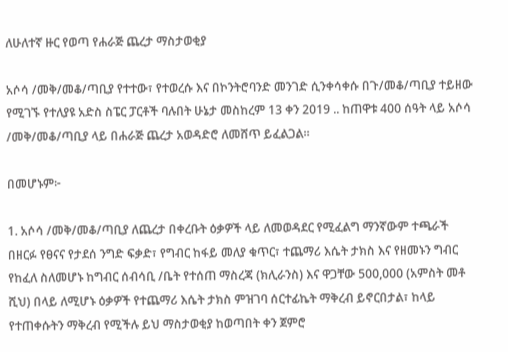ለሁለተኛ ዙር የወጣ የሐራጅ ጨረታ ማስታወቂያ

አሶሳ /መቅ/መቆ/ጣቢያ የተተው፣ የተወረሱ እና በኮንትሮባንድ መንገድ ሲንቀሳቀሱ በጉ/መቆ/ጣቢያ ተይዘው የሚገኙ የተለያዩ አድስ ስፔር ፓርቶች ባሉበት ሁኔታ መስከረም 13 ቀን 2019 .. ከጠዋቱ 400 ሰዓት ላይ አሶሳ /መቅ/መቆ/ጣቢያ ላይ በሐራጅ ጨረታ አወዳድሮ ለመሸጥ ይፈልጋል።

በመሆኑም፦

1. አሶሳ /መቅ/መቆ/ጣቢያ ለጨረታ በቀረቡት ዕቃዎች ላይ ለመወዳደር የሚፈልግ ማንኛውም ተጫራች በዘርፉ የፀናና የታደሰ ንግድ ፍቃድ፣ የግብር ከፋይ መለያ ቁጥር፣ ተጨማሪ እሴት ታክስ እና የዘመኑን ግብር የከፈለ ስለመሆኑ ከግብር ሰብሳቢ /ቤት የተሰጠ ማስረጃ (ክሊራንስ) እና ዋጋቸው 500,000 (አምስት መቶ ሺህ) በላይ ለሚሆኑ ዕቃዎች የተጨማሪ እሴት ታክስ ምዝገባ ሰርተፊኬት ማቅረብ ይኖርበታል፣ ከላይ የተጠቀሱትን ማቅረብ የሚችሉ ይህ ማስታወቂያ ከወጣበት ቀን ጀምሮ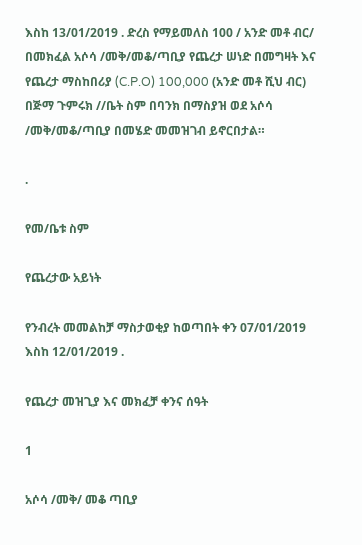እስከ 13/01/2019 . ድረስ የማይመለስ 100 / አንድ መቶ ብር/ በመክፈል አሶሳ /መቅ/መቆ/ጣቢያ የጨረታ ሠነድ በመግዛት እና የጨረታ ማስከበሪያ (C.P.O) 100,000 (አንድ መቶ ሺህ ብር) በጅማ ጉምሩክ //ቤት ስም በባንክ በማስያዝ ወደ አሶሳ /መቅ/መቆ/ጣቢያ በመሄድ መመዝገብ ይኖርበታል።

.

የመ/ቤቱ ስም

የጨረታው አይነት

የንብረት መመልከቻ ማስታወቂያ ከወጣበት ቀን 07/01/2019 እስከ 12/01/2019 .

የጨረታ መዝጊያ እና መክፈቻ ቀንና ሰዓት

1

አሶሳ /መቅ/ መቆ ጣቢያ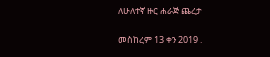ለሁለተኛ ዙር ሐራጅ ጨረታ

መስከረም 13 ቀን 2019 .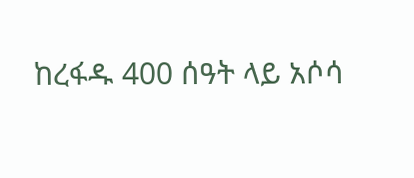ከረፋዱ 400 ሰዓት ላይ አሶሳ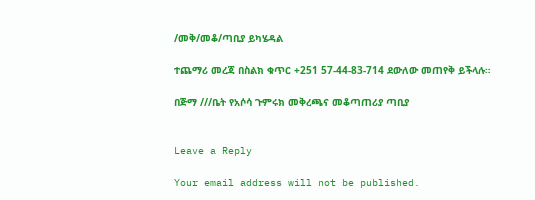/መቅ/መቆ/ጣቢያ ይካሄዳል

ተጨማሪ መረጃ በስልክ ቁጥር +251 57-44-83-714 ደውለው መጠየቅ ይችላሉ።

በጅማ ///ቤት የአሶሳ ጉምሩክ መቅረጫና መቆጣጠሪያ ጣቢያ


Leave a Reply

Your email address will not be published.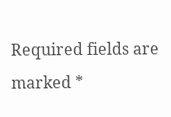Required fields are marked *